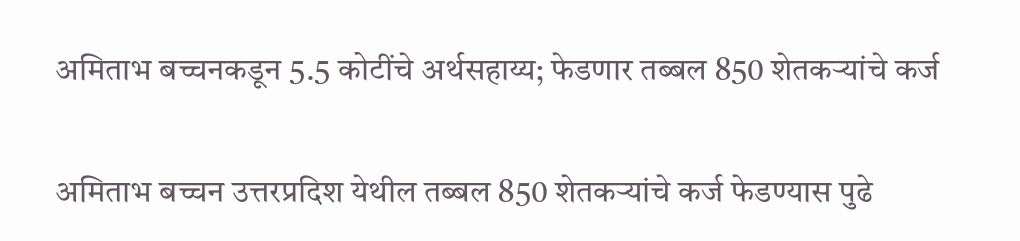अमिताभ बच्चनकडून 5.5 कोटींचे अर्थसहाय्य; फेडणार तब्बल 850 शेतकऱ्यांचे कर्ज

अमिताभ बच्चन उत्तरप्रदिश येथील तब्बल 850 शेतकऱ्यांचे कर्ज फेडण्यास पुढे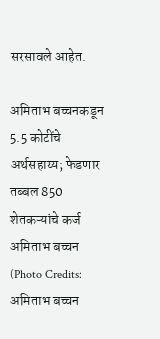सरसावले आहेत.

अमिताभ बच्चनकडून 5.5 कोटींचे अर्थसहाय्य; फेडणार तब्बल 850 शेतकऱ्यांचे कर्ज
अमिताभ बच्चन (Photo Credits: अमिताभ बच्चन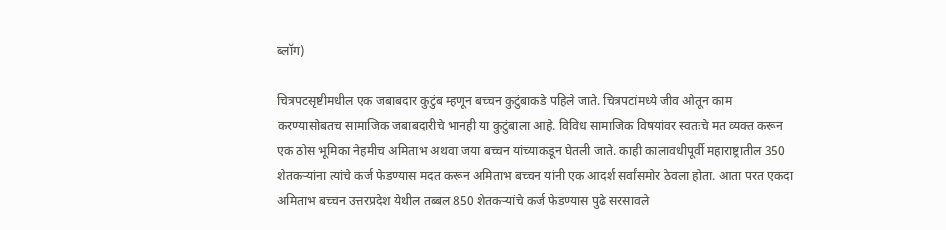ब्लॉग)

चित्रपटसृष्टीमधील एक जबाबदार कुटुंब म्हणून बच्चन कुटुंबाकडे पहिले जाते. चित्रपटांमध्ये जीव ओतून काम करण्यासोबतच सामाजिक जबाबदारीचे भानही या कुटुंबाला आहे. विविध सामाजिक विषयांवर स्वतःचे मत व्यक्त करून एक ठोस भूमिका नेहमीच अमिताभ अथवा जया बच्चन यांच्याकडून घेतली जाते. काही कालावधीपूर्वी महाराष्ट्रातील 350 शेतकऱ्यांना त्यांचे कर्ज फेडण्यास मदत करून अमिताभ बच्चन यांनी एक आदर्श सर्वांसमोर ठेवला होता. आता परत एकदा अमिताभ बच्चन उत्तरप्रदेश येथील तब्बल 850 शेतकऱ्यांचे कर्ज फेडण्यास पुढे सरसावले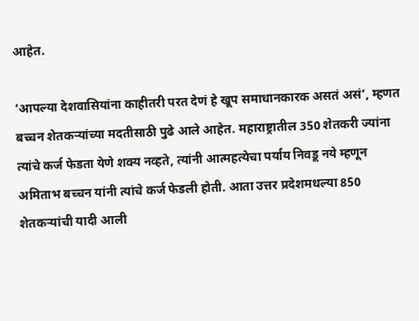आहेत.

‘आपल्या देशवासियांना काहीतरी परत देणं हे खूप समाधानकारक असतं असं’, म्हणत बच्चन शेतकऱ्यांच्या मदतीसाठी पुढे आले आहेत. महाराष्ट्रातील 350 शेतकरी ज्यांना त्यांचे कर्ज फेडता येणे शक्य नव्हते, त्यांनी आत्महत्येचा पर्याय निवडू नये म्हणून अमिताभ बच्चन यांनी त्यांचे कर्ज फेडली होती. आता उत्तर प्रदेशमधल्या 850 शेतकऱ्यांची यादी आली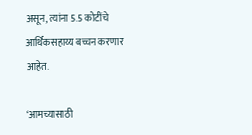असून, त्यांना 5.5 कोटींचे आर्थिकसहाय्य बच्चन करणार आहेत.

‘आमच्यासाठी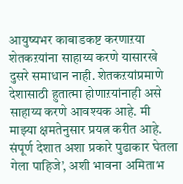आयुष्यभर काबाडकष्ट करणाऱया शेतकऱयांना साहाय्य करणे यासारखे दुसरे समाधान नाही. शेतकऱयांप्रमाणे देशासाठी हुतात्मा होणाऱयांनाही असे साहाय्य करणे आवश्यक आहे. मी माझ्या क्षमतेनुसार प्रयत्न करीत आहे. संपूर्ण देशात अशा प्रकारे पुढाकार घेतला गेला पाहिजे’, अशी भावना अमिताभ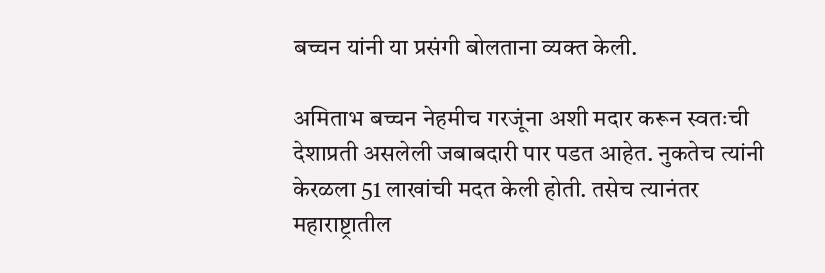बच्चन यांनी या प्रसंगी बोलताना व्यक्त केली.

अमिताभ बच्चन नेहमीच गरजूंना अशी मदार करून स्वतःची देशाप्रती असलेली जबाबदारी पार पडत आहेत. नुकतेच त्यांनी केरळला 51 लाखांची मदत केली होती. तसेच त्यानंतर महाराष्ट्रातील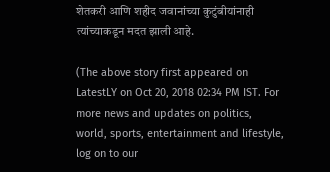शेतकरी आणि शहीद जवानांच्या कुटुंबीयांनाही त्यांच्याकडून मदत झाली आहे.

(The above story first appeared on LatestLY on Oct 20, 2018 02:34 PM IST. For more news and updates on politics, world, sports, entertainment and lifestyle, log on to our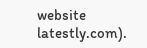website latestly.com).